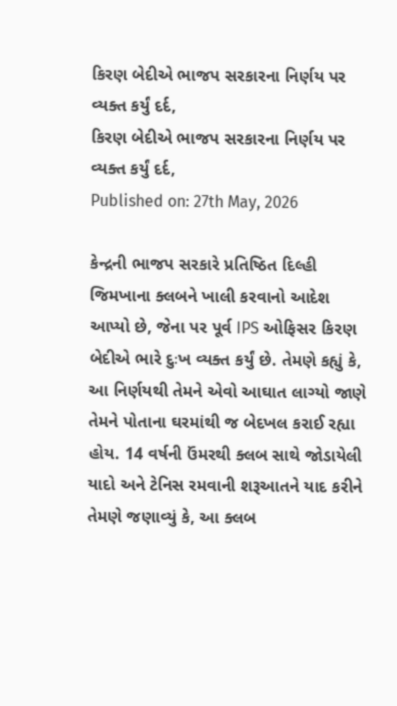કિરણ બેદીએ ભાજપ સરકારના નિર્ણય પર વ્યક્ત કર્યું દર્દ,
કિરણ બેદીએ ભાજપ સરકારના નિર્ણય પર વ્યક્ત કર્યું દર્દ,
Published on: 27th May, 2026

કેન્દ્રની ભાજપ સરકારે પ્રતિષ્ઠિત દિલ્હી જિમખાના ક્લબને ખાલી કરવાનો આદેશ આપ્યો છે, જેના પર પૂર્વ IPS ઓફિસર કિરણ બેદીએ ભારે દુઃખ વ્યક્ત કર્યું છે. તેમણે કહ્યું કે, આ નિર્ણયથી તેમને એવો આઘાત લાગ્યો જાણે તેમને પોતાના ઘરમાંથી જ બેદખલ કરાઈ રહ્યા હોય. 14 વર્ષની ઉંમરથી ક્લબ સાથે જોડાયેલી યાદો અને ટેનિસ રમવાની શરૂઆતને યાદ કરીને તેમણે જણાવ્યું કે, આ ક્લબ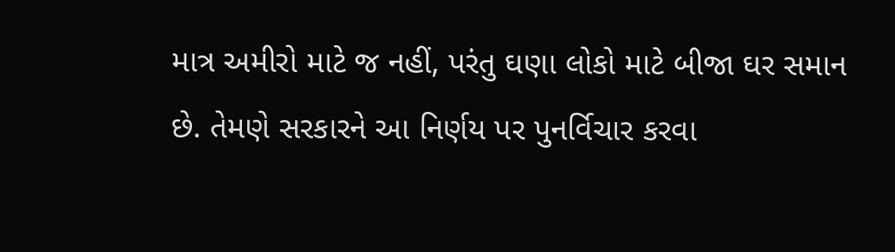માત્ર અમીરો માટે જ નહીં, પરંતુ ઘણા લોકો માટે બીજા ઘર સમાન છે. તેમણે સરકારને આ નિર્ણય પર પુનર્વિચાર કરવા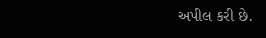અપીલ કરી છે.